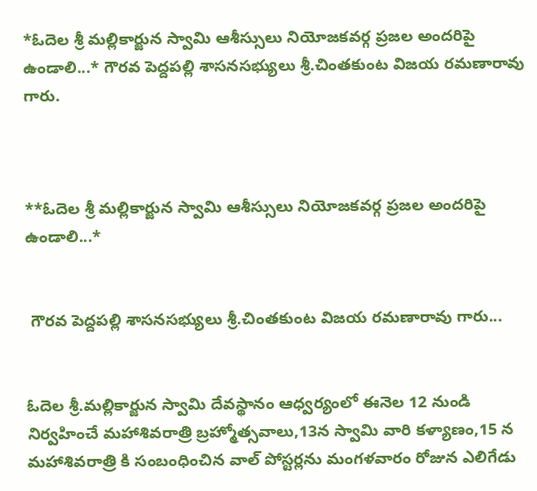*ఓదెల శ్రీ మల్లికార్జున స్వామి ఆశీస్సులు నియోజకవర్గ ప్రజల అందరిపై ఉండాలి...* గౌరవ పెద్దపల్లి శాసనసభ్యులు శ్రీ.చింతకుంట విజయ రమణారావు గారు.



**ఓదెల శ్రీ మల్లికార్జున స్వామి ఆశీస్సులు నియోజకవర్గ ప్రజల అందరిపై ఉండాలి...*


 గౌరవ పెద్దపల్లి శాసనసభ్యులు శ్రీ.చింతకుంట విజయ రమణారావు గారు...


ఓదెల శ్రీ.మల్లికార్జున స్వామి దేవస్థానం ఆధ్వర్యంలో ఈనెల 12 నుండి  నిర్వహించే మహాశివరాత్రి బ్రహ్మోత్సవాలు,13న స్వామి వారి కళ్యాణం,15 న మహాశివరాత్రి కి సంబంధించిన వాల్ పోస్టర్లను మంగళవారం రోజున ఎలిగేడు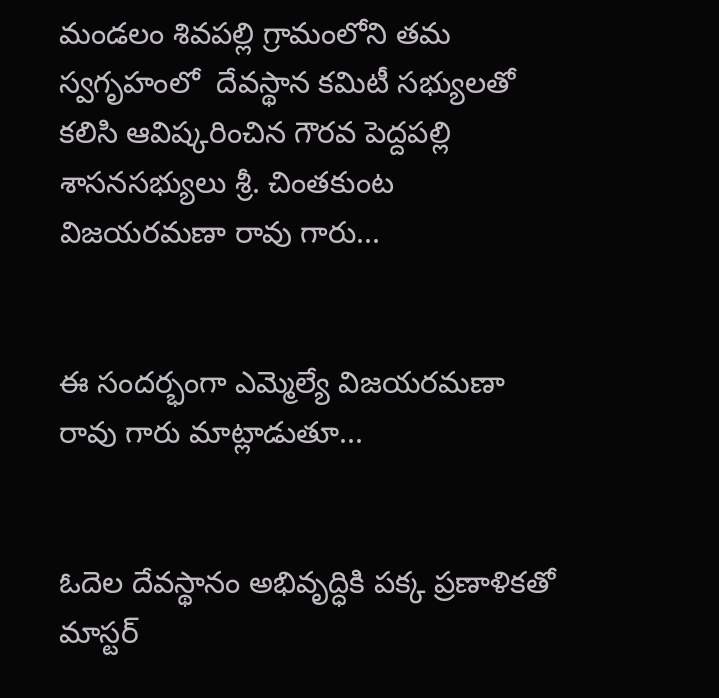మండలం శివపల్లి గ్రామంలోని తమ స్వగృహంలో  దేవస్థాన కమిటీ సభ్యులతో కలిసి ఆవిష్కరించిన గౌరవ పెద్దపల్లి శాసనసభ్యులు శ్రీ. చింతకుంట విజయరమణా రావు గారు...


ఈ సందర్భంగా ఎమ్మెల్యే విజయరమణా రావు గారు మాట్లాడుతూ...


ఓదెల దేవస్థానం అభివృద్ధికి పక్క ప్రణాళికతో మాస్టర్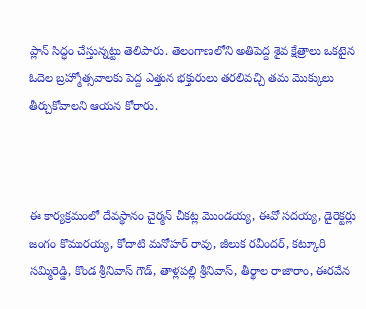ప్లాన్ సిద్ధం చేస్తున్నట్టు తెలిపారు. తెలంగాణలోని అతిపెద్ద శైవ క్షేత్రాలు ఒకటైన ఓదెల బ్రహ్మోత్సవాలకు పెద్ద ఎత్తున భక్తురులు తరలివచ్చి తమ మొక్కులు తీర్చుకోవాలని ఆయన కోరారు.



ఈ కార్యక్రమంలో దేవస్థానం చైర్మన్ చీకట్ల మొండయ్య, ఈవో సదయ్య, డైరెక్టర్లు జంగం కొమురయ్య, కోదాటి మనోహర్ రావు, జీలుక రవీందర్, కట్కూరి సమ్మిరెడ్డి, కొండ శ్రీనివాస్ గౌడ్, తాళ్లపల్లి శ్రీనివాస్, తీర్థాల రాజారాం, ఈరవేన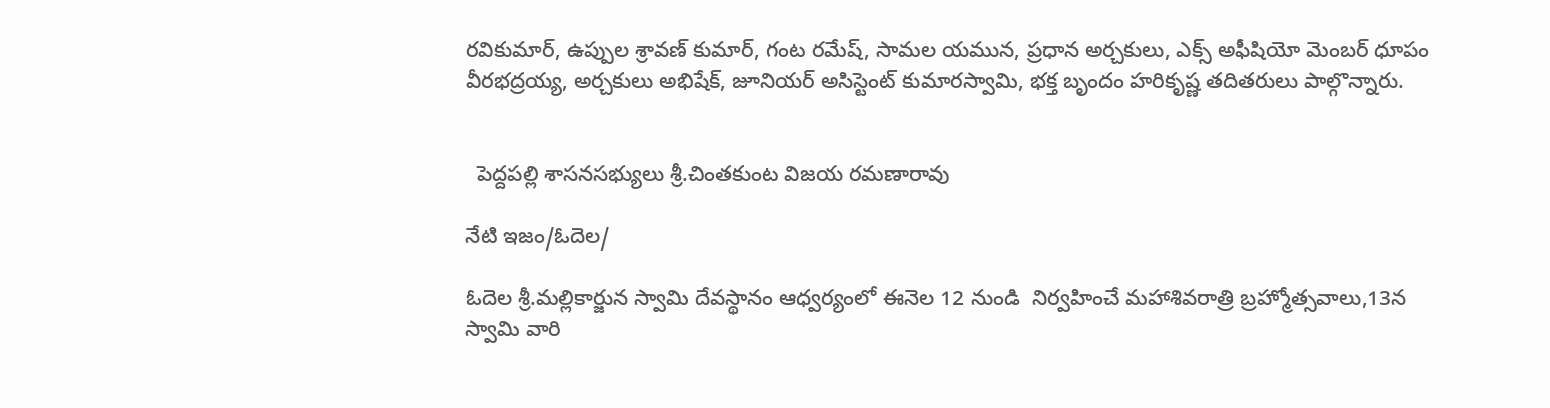రవికుమార్, ఉప్పుల శ్రావణ్ కుమార్, గంట రమేష్, సామల యమున, ప్రధాన అర్చకులు, ఎక్స్ అఫీషియో మెంబర్ ధూపం వీరభద్రయ్య, అర్చకులు అభిషేక్, జూనియర్ అసిస్టెంట్ కుమారస్వామి, భక్త బృందం హరికృష్ణ తదితరులు పాల్గొన్నారు.


  పెద్దపల్లి శాసనసభ్యులు శ్రీ.చింతకుంట విజయ రమణారావు

నేటి ఇజం/ఓదెల/

ఓదెల శ్రీ.మల్లికార్జున స్వామి దేవస్థానం ఆధ్వర్యంలో ఈనెల 12 నుండి  నిర్వహించే మహాశివరాత్రి బ్రహ్మోత్సవాలు,13న స్వామి వారి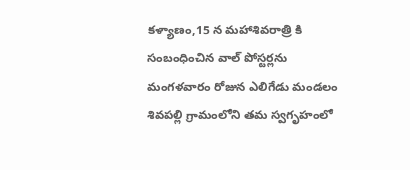కళ్యాణం,15 న మహాశివరాత్రి కి సంబంధించిన వాల్ పోస్టర్లను మంగళవారం రోజున ఎలిగేడు మండలం శివపల్లి గ్రామంలోని తమ స్వగృహంలో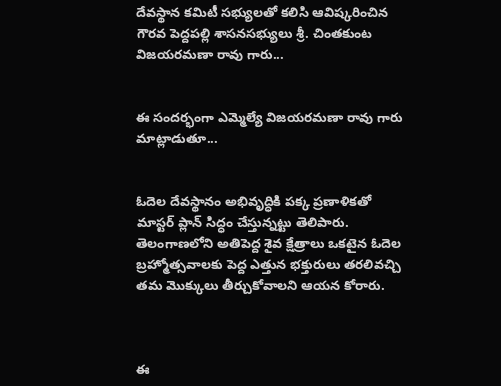దేవస్థాన కమిటీ సభ్యులతో కలిసి ఆవిష్కరించిన గౌరవ పెద్దపల్లి శాసనసభ్యులు శ్రీ. చింతకుంట విజయరమణా రావు గారు...


ఈ సందర్భంగా ఎమ్మెల్యే విజయరమణా రావు గారు మాట్లాడుతూ...


ఓదెల దేవస్థానం అభివృద్ధికి పక్క ప్రణాళికతో మాస్టర్ ప్లాన్ సిద్ధం చేస్తున్నట్టు తెలిపారు. తెలంగాణలోని అతిపెద్ద శైవ క్షేత్రాలు ఒకటైన ఓదెల బ్రహ్మోత్సవాలకు పెద్ద ఎత్తున భక్తురులు తరలివచ్చి తమ మొక్కులు తీర్చుకోవాలని ఆయన కోరారు.



ఈ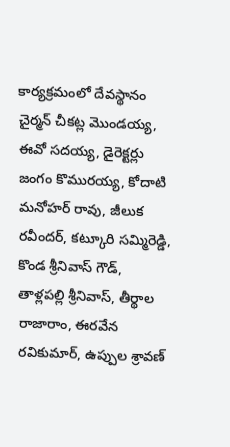కార్యక్రమంలో దేవస్థానం చైర్మన్ చీకట్ల మొండయ్య, ఈవో సదయ్య, డైరెక్టర్లు జంగం కొమురయ్య, కోదాటి మనోహర్ రావు, జీలుక రవీందర్, కట్కూరి సమ్మిరెడ్డి, కొండ శ్రీనివాస్ గౌడ్, తాళ్లపల్లి శ్రీనివాస్, తీర్థాల రాజారాం, ఈరవేన రవికుమార్, ఉప్పుల శ్రావణ్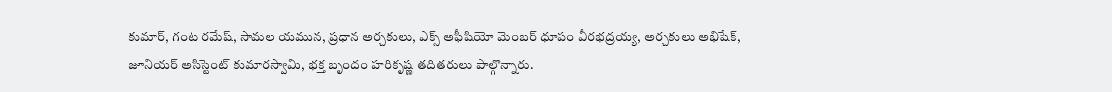కుమార్, గంట రమేష్, సామల యమున, ప్రధాన అర్చకులు, ఎక్స్ అఫీషియో మెంబర్ ధూపం వీరభద్రయ్య, అర్చకులు అభిషేక్, జూనియర్ అసిస్టెంట్ కుమారస్వామి, భక్త బృందం హరికృష్ణ తదితరులు పాల్గొన్నారు.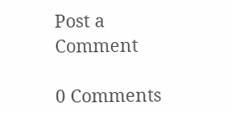Post a Comment

0 Comments